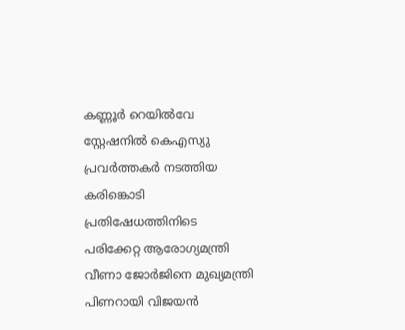കണ്ണൂർ റെയിൽവേ സ്റ്റേഷനിൽ കെഎസ്യു പ്രവർത്തകർ നടത്തിയ കരിങ്കൊടി പ്രതിഷേധത്തിനിടെ പരിക്കേറ്റ ആരോഗ്യമന്ത്രി വീണാ ജോർജിനെ മുഖ്യമന്ത്രി പിണറായി വിജയൻ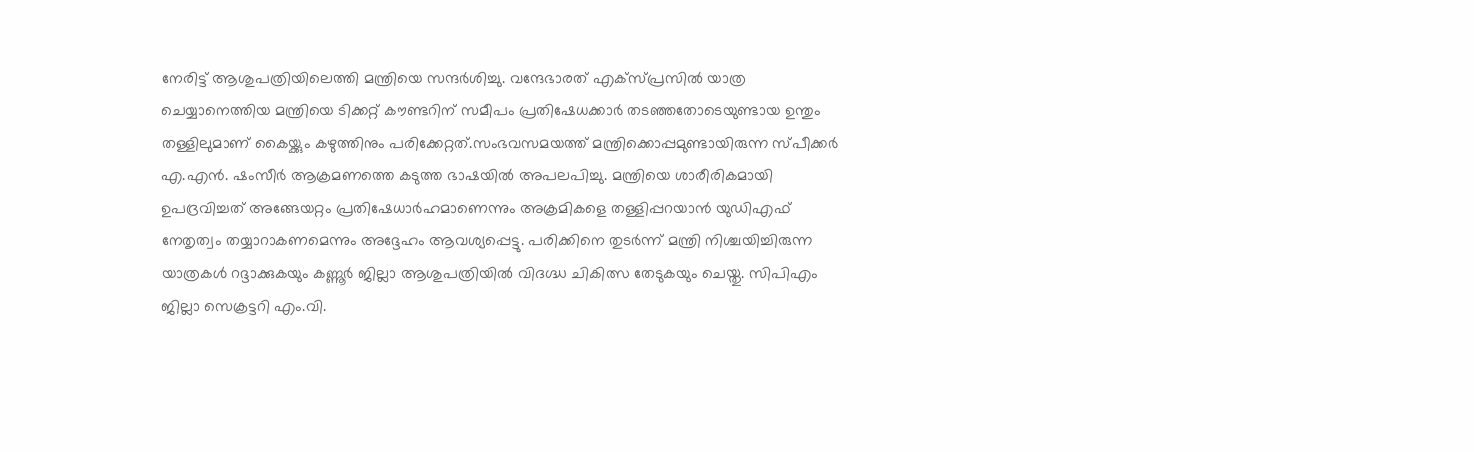നേരിട്ട് ആശുപത്രിയിലെത്തി മന്ത്രിയെ സന്ദർശിച്ചു. വന്ദേഭാരത് എക്സ്പ്രസിൽ യാത്ര ചെയ്യാനെത്തിയ മന്ത്രിയെ ടിക്കറ്റ് കൗണ്ടറിന് സമീപം പ്രതിഷേധക്കാർ തടഞ്ഞതോടെയുണ്ടായ ഉന്തും തള്ളിലുമാണ് കൈയ്ക്കും കഴുത്തിനും പരിക്കേറ്റത്.സംഭവസമയത്ത് മന്ത്രിക്കൊപ്പമുണ്ടായിരുന്ന സ്പീക്കർ എ.എൻ. ഷംസീർ ആക്രമണത്തെ കടുത്ത ഭാഷയിൽ അപലപിച്ചു. മന്ത്രിയെ ശാരീരികമായി ഉപദ്രവിച്ചത് അങ്ങേയറ്റം പ്രതിഷേധാർഹമാണെന്നും അക്രമികളെ തള്ളിപ്പറയാൻ യുഡിഎഫ് നേതൃത്വം തയ്യാറാകണമെന്നും അദ്ദേഹം ആവശ്യപ്പെട്ടു. പരിക്കിനെ തുടർന്ന് മന്ത്രി നിശ്ചയിച്ചിരുന്ന യാത്രകൾ റദ്ദാക്കുകയും കണ്ണൂർ ജില്ലാ ആശുപത്രിയിൽ വിദഗ്ദ്ധ ചികിത്സ തേടുകയും ചെയ്തു. സിപിഎം ജില്ലാ സെക്രട്ടറി എം.വി.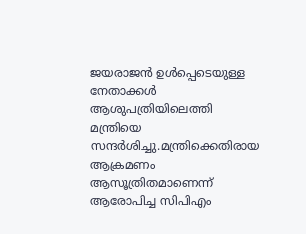ജയരാജൻ ഉൾപ്പെടെയുള്ള നേതാക്കൾ ആശുപത്രിയിലെത്തി മന്ത്രിയെ സന്ദർശിച്ചു.മന്ത്രിക്കെതിരായ ആക്രമണം ആസൂത്രിതമാണെന്ന് ആരോപിച്ച സിപിഎം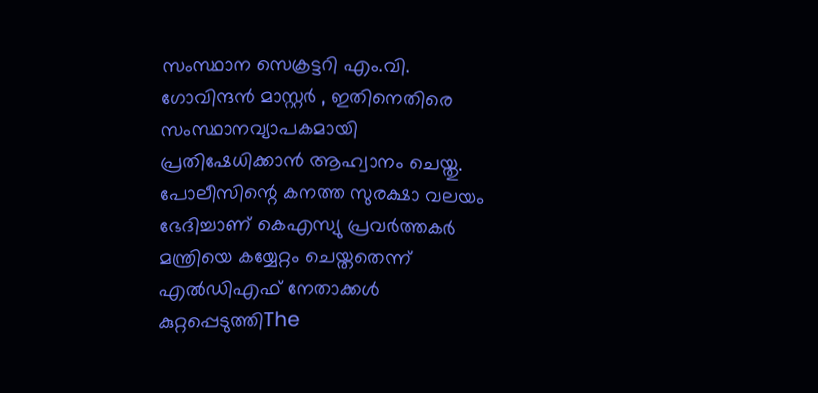സംസ്ഥാന സെക്രട്ടറി എം.വി. ഗോവിന്ദൻ മാസ്റ്റർ , ഇതിനെതിരെ സംസ്ഥാനവ്യാപകമായി പ്രതിഷേധിക്കാൻ ആഹ്വാനം ചെയ്തു. പോലീസിന്റെ കനത്ത സുരക്ഷാ വലയം ഭേദിച്ചാണ് കെഎസ്യു പ്രവർത്തകർ മന്ത്രിയെ കയ്യേറ്റം ചെയ്തതെന്ന് എൽഡിഎഫ് നേതാക്കൾ കുറ്റപ്പെടുത്തിThe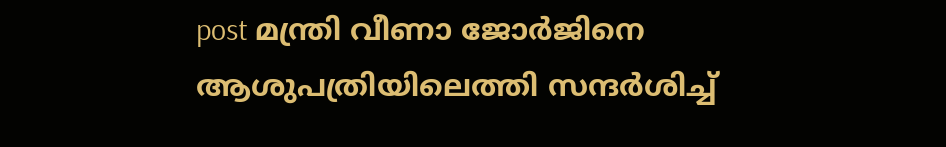post മന്ത്രി വീണാ ജോർജിനെ ആശുപത്രിയിലെത്തി സന്ദർശിച്ച്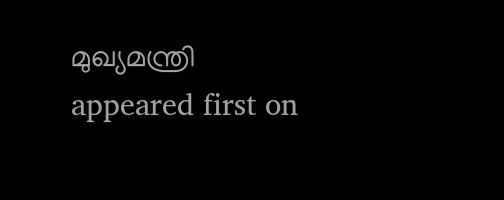മുഖ്യമന്ത്രി appeared first on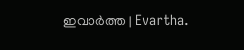ഇവാർത്ത | Evartha.